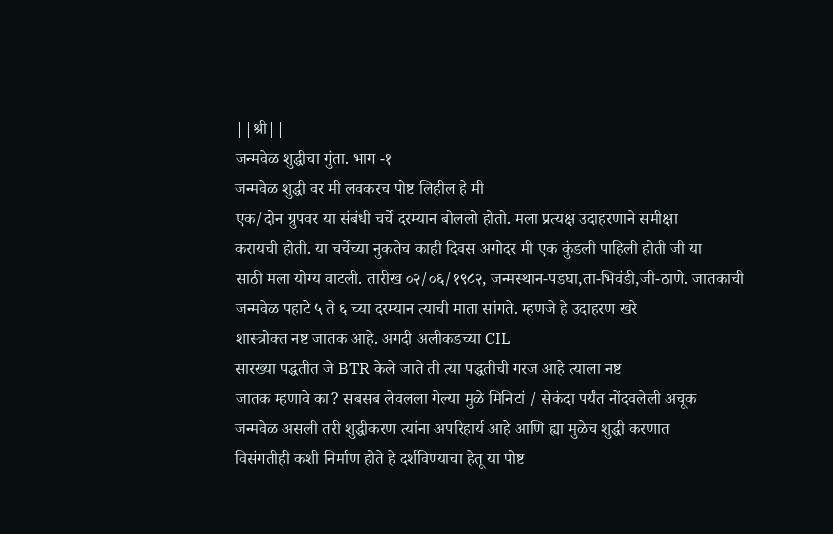||श्री||
जन्मवेळ शुद्धीचा गुंता. भाग -१
जन्मवेळ शुद्धी वर मी लवकरच पोष्ट लिहील हे मी
एक/दोन ग्रुपवर या संबंधी चर्चे दरम्यान बोललो होतो. मला प्रत्यक्ष उदाहरणाने समीक्षा
करायची होती. या चर्चेच्या नुकतेच काही दिवस अगोदर मी एक कुंडली पाहिली होती जी या
साठी मला योग्य वाटली. तारीख ०२/०६/१९८२, जन्मस्थान-पडघा,ता-भिवंडी,जी-ठाणे. जातकाची
जन्मवेळ पहाटे ५ ते ६ च्या दरम्यान त्याची माता सांगते. म्हणजे हे उदाहरण खरे
शास्त्रोक्त नष्ट जातक आहे. अगदी अलीकडच्या CIL
सारख्या पद्धतीत जे BTR केले जाते ती त्या पद्धतीची गरज आहे त्याला नष्ट
जातक म्हणावे का? सबसब लेवलला गेल्या मुळे मिनिटां / सेकंदा पर्यंत नोंदवलेली अचूक
जन्मवेळ असली तरी शुद्धीकरण त्यांना अपरिहार्य आहे आणि ह्या मुळेच शुद्धी करणात
विसंगतीही कशी निर्माण होते हे दर्शविण्याचा हेतू या पोष्ट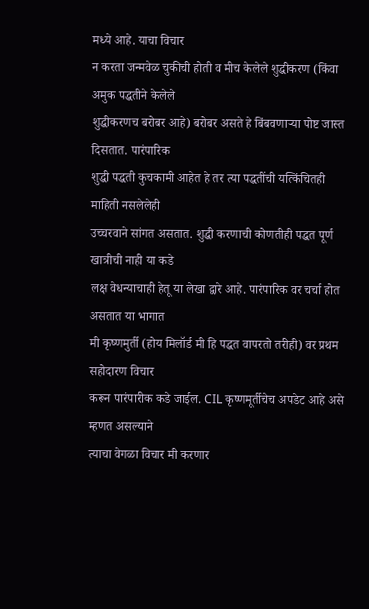मध्ये आहे. याचा विचार
न करता जन्मवेळ चुकीची होती व मीच केलेले शुद्धीकरण (किंवा अमुक पद्धतीने केलेले
शुद्धीकरणच बरोबर आहे) बरोबर असते हे बिंबवणाऱ्या पोष्ट जास्त दिसतात. पारंपारिक
शुद्धी पद्धती कुचकामी आहेत हे तर त्या पद्धतींची यत्किंचितही माहिती नसलेलेही
उच्चरवाने सांगत असतात. शुद्धी करणाची कोणतीही पद्धत पूर्ण खात्रीची नाही या कडे
लक्ष वेधन्याचाही हेतू या लेखा द्वारे आहे. पारंपारिक वर चर्चा होत असतात या भागात
मी कृष्णमुर्ती (होय मिलॉर्ड मी हि पद्धत वापरतो तरीही) वर प्रथम सहोदारण विचार
करून पारंपारीक कडे जाईल. CIL कृष्णमूर्तीचेच अपडेट आहे असे म्हणत असल्याने
त्याचा वेगळा विचार मी करणार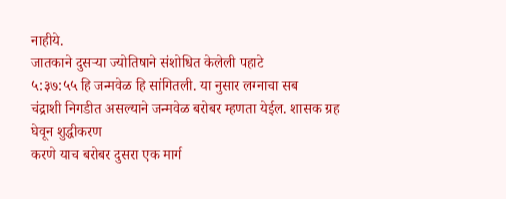नाहीये.
जातकाने दुसऱ्या ज्योतिषाने संशोधित केलेली पहाटे
५:३७:५५ हि जन्मवेळ हि सांगितली. या नुसार लग्नाचा सब
चंद्राशी निगडीत असल्याने जन्मवेळ बरोबर म्हणता येईल. शासक ग्रह घेवून शुद्धीकरण
करणे याच बरोबर दुसरा एक मार्ग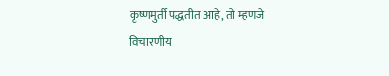कृष्णमुर्ती पद्धतीत आहे, तो म्हणजे विचारणीय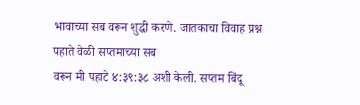भावाच्या सब वरून शुद्धी करणे. जातकाचा विवाह प्रश्न पहाते वेळी सप्तमाच्या सब
वरून मी पहाटे ४:३९:३८ अशी केली. सप्तम बिंदू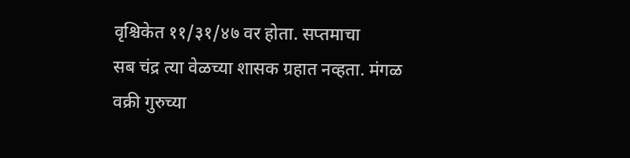वृश्चिकेत ११/३१/४७ वर होता. सप्तमाचा
सब चंद्र त्या वेळच्या शासक ग्रहात नव्हता. मंगळ
वक्री गुरुच्या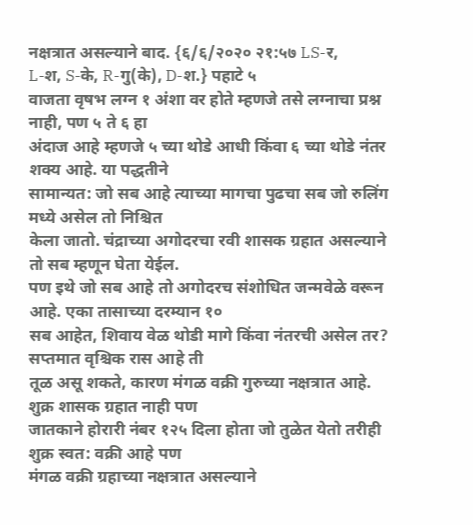नक्षत्रात असल्याने बाद. {६/६/२०२० २१:५७ LS-र,
L-श, S-के, R-गु(के), D-श.} पहाटे ५
वाजता वृषभ लग्न १ अंशा वर होते म्हणजे तसे लग्नाचा प्रश्न नाही, पण ५ ते ६ हा
अंदाज आहे म्हणजे ५ च्या थोडे आधी किंवा ६ च्या थोडे नंतर शक्य आहे. या पद्धतीने
सामान्यत: जो सब आहे त्याच्या मागचा पुढचा सब जो रुलिंग मध्ये असेल तो निश्चित
केला जातो. चंद्राच्या अगोदरचा रवी शासक ग्रहात असल्याने तो सब म्हणून घेता येईल.
पण इथे जो सब आहे तो अगोदरच संशोधित जन्मवेळे वरून आहे. एका तासाच्या दरम्यान १०
सब आहेत, शिवाय वेळ थोडी मागे किंवा नंतरची असेल तर? सप्तमात वृश्चिक रास आहे ती
तूळ असू शकते, कारण मंगळ वक्री गुरुच्या नक्षत्रात आहे. शुक्र शासक ग्रहात नाही पण
जातकाने होरारी नंबर १२५ दिला होता जो तुळेत येतो तरीही शुक्र स्वत: वक्री आहे पण
मंगळ वक्री ग्रहाच्या नक्षत्रात असल्याने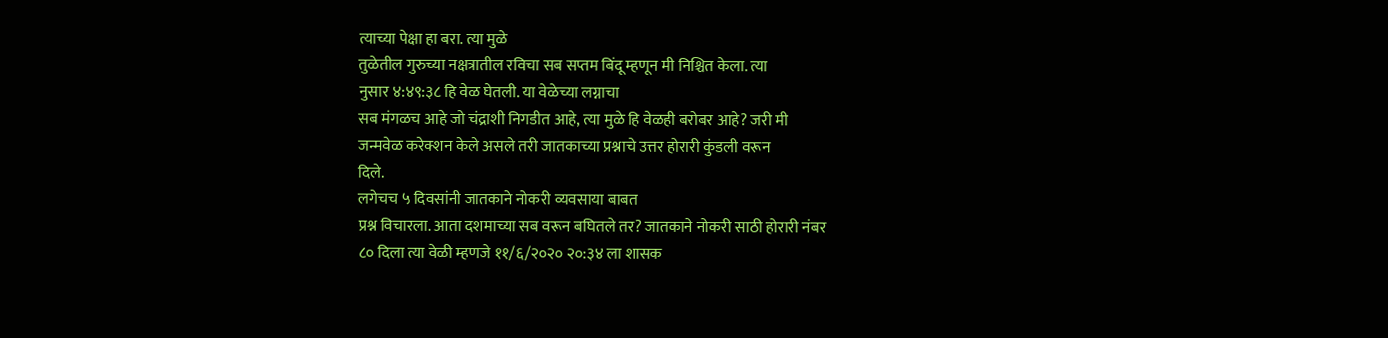त्याच्या पेक्षा हा बरा. त्या मुळे
तुळेतील गुरुच्या नक्षत्रातील रविचा सब सप्तम बिंदू म्हणून मी निश्चित केला. त्या
नुसार ४:४९:३८ हि वेळ घेतली. या वेळेच्या लग्नाचा
सब मंगळच आहे जो चंद्राशी निगडीत आहे, त्या मुळे हि वेळही बरोबर आहे? जरी मी
जन्मवेळ करेक्शन केले असले तरी जातकाच्या प्रश्नाचे उत्तर होरारी कुंडली वरून
दिले.
लगेचच ५ दिवसांनी जातकाने नोकरी व्यवसाया बाबत
प्रश्न विचारला. आता दशमाच्या सब वरून बघितले तर? जातकाने नोकरी साठी होरारी नंबर
८० दिला त्या वेळी म्हणजे ११/६/२०२० २०:३४ ला शासक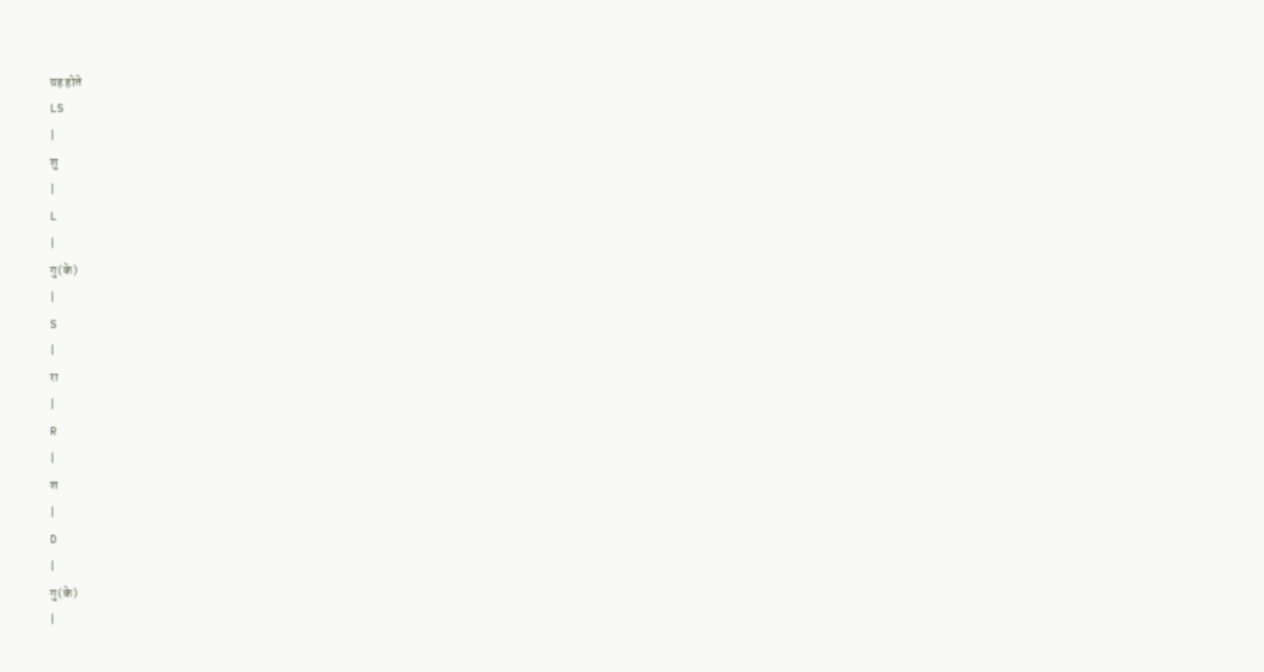ग्रह होते
LS
|
शु
|
L
|
गु(के)
|
S
|
रा
|
R
|
श
|
D
|
गु(के)
|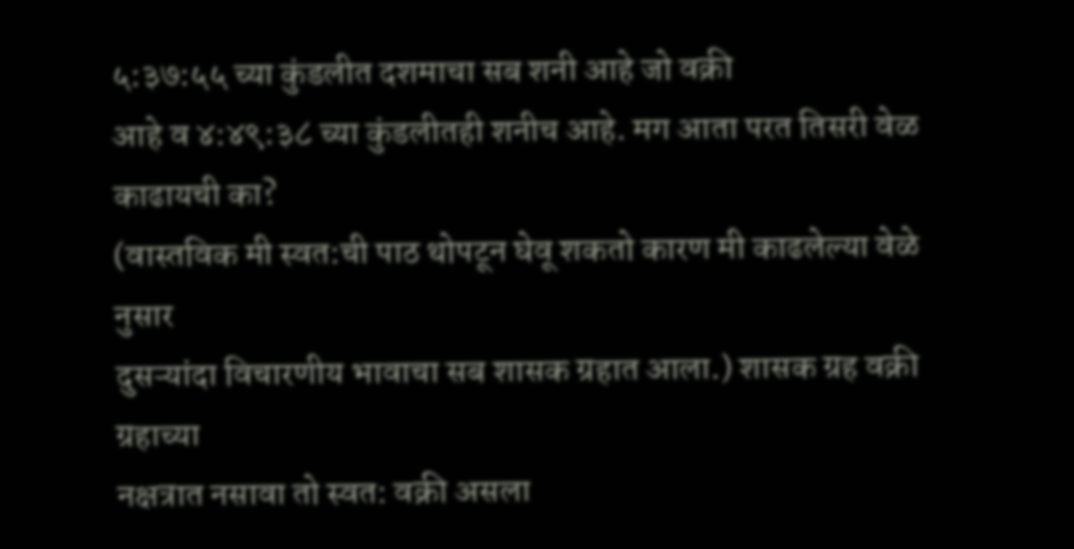५:३७:५५ च्या कुंडलीत दशमाचा सब शनी आहे जो वक्री
आहे व ४:४९:३८ च्या कुंडलीतही शनीच आहे. मग आता परत तिसरी वेळ काढायची का?
(वास्तविक मी स्वत:ची पाठ थोपटून घेवू शकतो कारण मी काढलेल्या वेळे नुसार
दुसऱ्यांदा विचारणीय भावाचा सब शासक ग्रहात आला.) शासक ग्रह वक्री ग्रहाच्या
नक्षत्रात नसावा तो स्वत: वक्री असला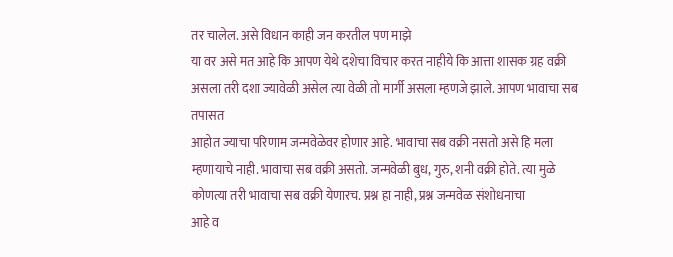तर चालेल. असे विधान काही जन करतील पण माझे
या वर असे मत आहे कि आपण येथे दशेचा विचार करत नाहीये कि आत्ता शासक ग्रह वक्री
असला तरी दशा ज्यावेळी असेल त्या वेळी तो मार्गी असला म्हणजे झाले. आपण भावाचा सब तपासत
आहोत ज्याचा परिणाम जन्मवेळेवर होणार आहे. भावाचा सब वक्री नसतो असे हि मला
म्हणायाचे नाही. भावाचा सब वक्री असतो. जन्मवेळी बुध, गुरु, शनी वक्री होते. त्या मुळे
कोणत्या तरी भावाचा सब वक्री येणारच. प्रश्न हा नाही, प्रश्न जन्मवेळ संशोधनाचा
आहे व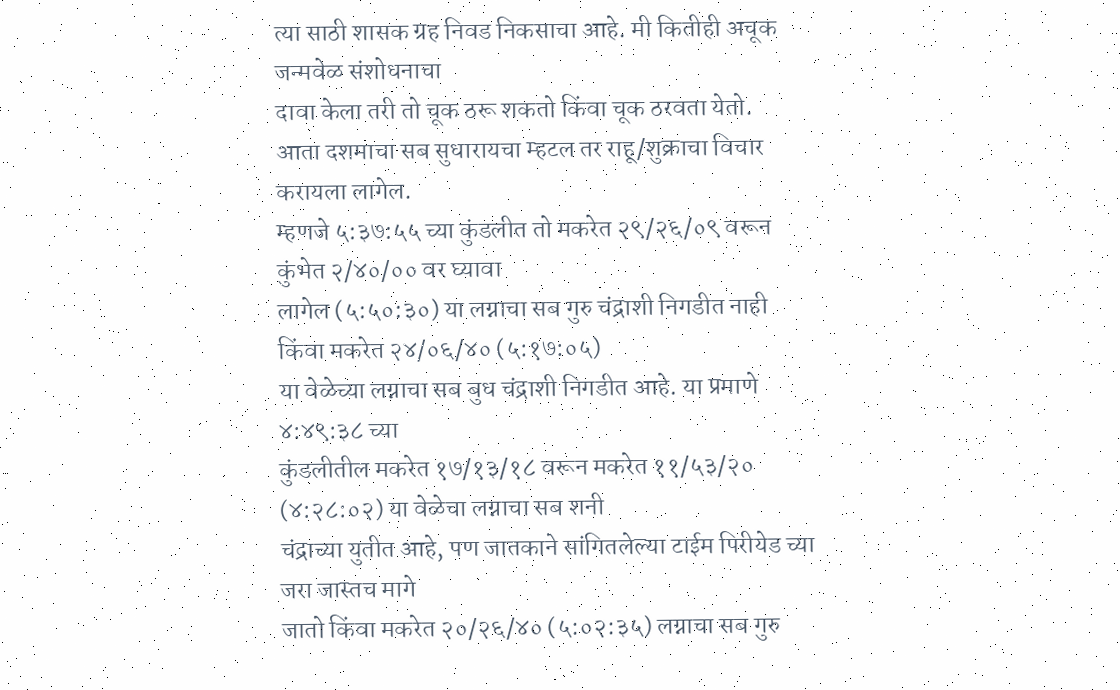त्या साठी शासक ग्रह निवड निकसाचा आहे. मी कितीही अचूक जन्मवेळ संशोधनाचा
दावा केला तरी तो चूक ठरू शकतो किंवा चूक ठरवता येतो.
आता दशमाचा सब सुधारायचा म्हटल तर राहू/शुक्राचा विचार करायला लागेल.
म्हणजे ५:३७:५५ च्या कुंडलीत तो मकरेत २९/२६/०९ वरून कुंभेत २/४०/०० वर घ्यावा
लागेल (५:५०:३०) या लग्नाचा सब गुरु चंद्राशी निगडीत नाही किंवा मकरेत २४/०६/४० (५:१७:०५)
या वेळेच्या लग्नाचा सब बुध चंद्राशी निगडीत आहे. या प्रमाणे ४:४९:३८ च्या
कुंडलीतील मकरेत १७/१३/१८ वरून मकरेत ११/५३/२० (४:२८:०२) या वेळेचा लग्नाचा सब शनी
चंद्राच्या युतीत आहे, पण जातकाने सांगितलेल्या टाईम पिरीयेड च्या जरा जास्तच मागे
जातो किंवा मकरेत २०/२६/४० (५:०२:३५) लग्नाचा सब गुरु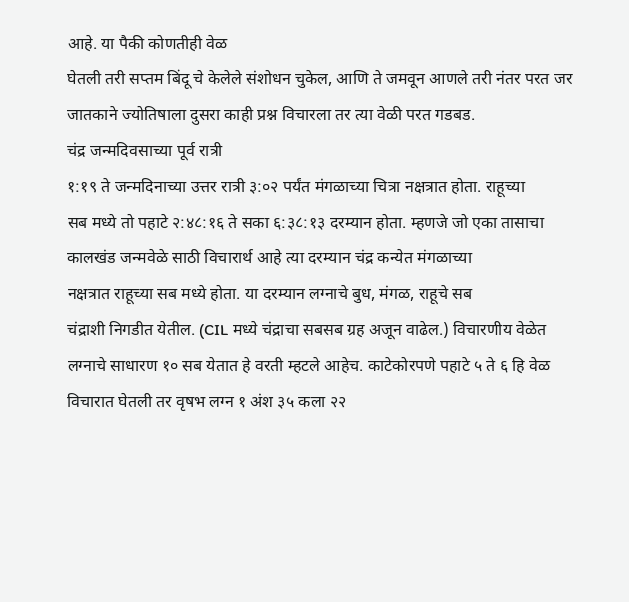आहे. या पैकी कोणतीही वेळ
घेतली तरी सप्तम बिंदू चे केलेले संशोधन चुकेल, आणि ते जमवून आणले तरी नंतर परत जर
जातकाने ज्योतिषाला दुसरा काही प्रश्न विचारला तर त्या वेळी परत गडबड.
चंद्र जन्मदिवसाच्या पूर्व रात्री
१:१९ ते जन्मदिनाच्या उत्तर रात्री ३:०२ पर्यंत मंगळाच्या चित्रा नक्षत्रात होता. राहूच्या
सब मध्ये तो पहाटे २:४८:१६ ते सका ६:३८:१३ दरम्यान होता. म्हणजे जो एका तासाचा
कालखंड जन्मवेळे साठी विचारार्थ आहे त्या दरम्यान चंद्र कन्येत मंगळाच्या
नक्षत्रात राहूच्या सब मध्ये होता. या दरम्यान लग्नाचे बुध, मंगळ, राहूचे सब
चंद्राशी निगडीत येतील. (CIL मध्ये चंद्राचा सबसब ग्रह अजून वाढेल.) विचारणीय वेळेत
लग्नाचे साधारण १० सब येतात हे वरती म्हटले आहेच. काटेकोरपणे पहाटे ५ ते ६ हि वेळ
विचारात घेतली तर वृषभ लग्न १ अंश ३५ कला २२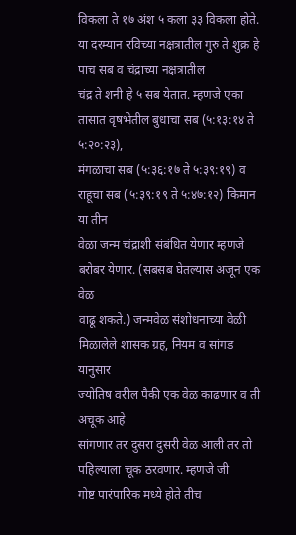विकला ते १७ अंश ५ कला ३३ विकला होते.
या दरम्यान रविच्या नक्षत्रातील गुरु ते शुक्र हे पाच सब व चंद्राच्या नक्षत्रातील
चंद्र ते शनी हे ५ सब येतात. म्हणजे एका तासात वृषभेतील बुधाचा सब (५:१३:१४ ते ५:२०:२३),
मंगळाचा सब (५:३६:१७ ते ५:३९:१९) व राहूचा सब (५:३९:१९ ते ५:४७:१२) किमान या तीन
वेळा जन्म चंद्राशी संबंधित येणार म्हणजे बरोबर येणार. (सबसब घेतल्यास अजून एक वेळ
वाढू शकते.) जन्मवेळ संशोधनाच्या वेळी मिळालेले शासक ग्रह, नियम व सांगड यानुसार
ज्योतिष वरील पैकी एक वेळ काढणार व ती अचूक आहे
सांगणार तर दुसरा दुसरी वेळ आली तर तो पहिल्याला चूक ठरवणार. म्हणजे जी
गोष्ट पारंपारिक मध्ये होते तीच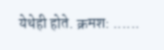येथेही होते. क्रमश: ......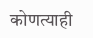कोणत्याही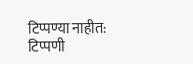टिप्पण्या नाहीत:
टिप्पणी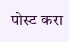पोस्ट करा